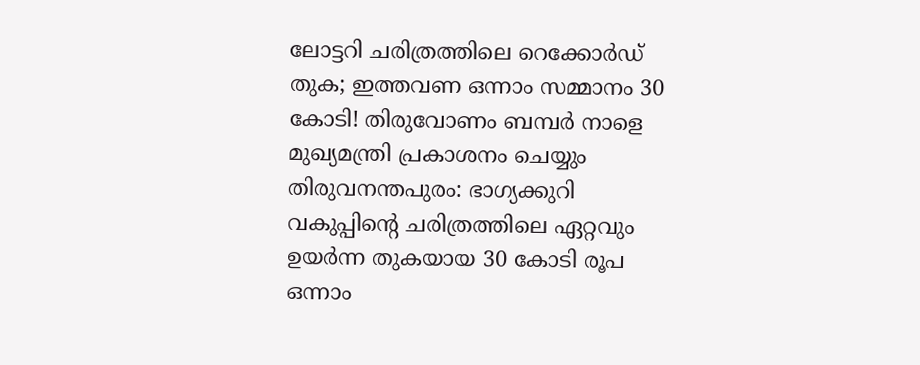ലോട്ടറി ചരിത്രത്തിലെ റെക്കോർഡ് തുക; ഇത്തവണ ഒന്നാം സമ്മാനം 30 കോടി! തിരുവോണം ബമ്പർ നാളെ മുഖ്യമന്ത്രി പ്രകാശനം ചെയ്യും
തിരുവനന്തപുരം: ഭാഗ്യക്കുറി വകുപ്പിന്റെ ചരിത്രത്തിലെ ഏറ്റവും ഉയർന്ന തുകയായ 30 കോടി രൂപ ഒന്നാം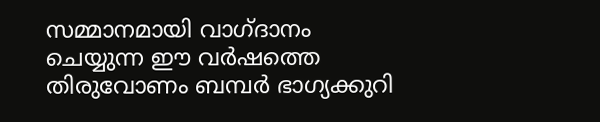സമ്മാനമായി വാഗ്ദാനം ചെയ്യുന്ന ഈ വർഷത്തെ തിരുവോണം ബമ്പർ ഭാഗ്യക്കുറി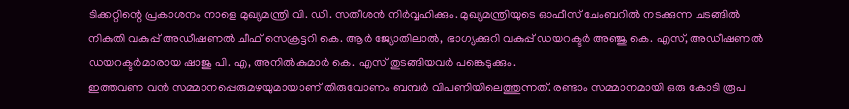ടിക്കറ്റിന്റെ പ്രകാശനം നാളെ മുഖ്യമന്ത്രി വി. ഡി. സതീശൻ നിർവ്വഹിക്കും. മുഖ്യമന്ത്രിയുടെ ഓഫീസ് ചേംബറിൽ നടക്കുന്ന ചടങ്ങിൽ നികുതി വകുപ്പ് അഡീഷണൽ ചീഫ് സെക്രട്ടറി കെ. ആർ ജ്യോതിലാൽ, ഭാഗ്യക്കുറി വകുപ്പ് ഡയറക്ടർ അഞ്ജു കെ. എസ്, അഡീഷണൽ ഡയറക്ടർമാരായ ഷാജു പി. എ, അനിൽകുമാർ കെ. എസ് തുടങ്ങിയവർ പങ്കെടുക്കും.
ഇത്തവണ വൻ സമ്മാനപ്പെരുമഴയുമായാണ് തിരുവോണം ബമ്പർ വിപണിയിലെത്തുന്നത്. രണ്ടാം സമ്മാനമായി ഒരു കോടി രൂപ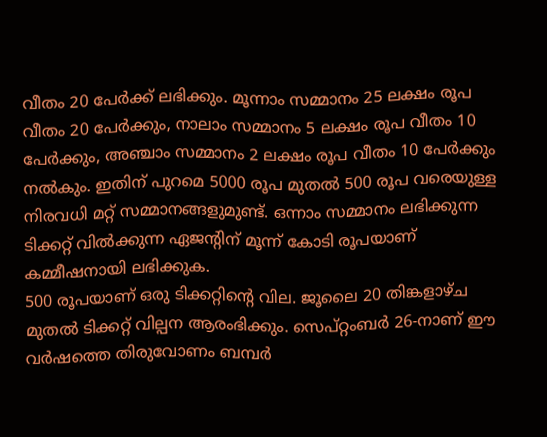വീതം 20 പേർക്ക് ലഭിക്കും. മൂന്നാം സമ്മാനം 25 ലക്ഷം രൂപ വീതം 20 പേർക്കും, നാലാം സമ്മാനം 5 ലക്ഷം രൂപ വീതം 10 പേർക്കും, അഞ്ചാം സമ്മാനം 2 ലക്ഷം രൂപ വീതം 10 പേർക്കും നൽകും. ഇതിന് പുറമെ 5000 രൂപ മുതൽ 500 രൂപ വരെയുള്ള നിരവധി മറ്റ് സമ്മാനങ്ങളുമുണ്ട്. ഒന്നാം സമ്മാനം ലഭിക്കുന്ന ടിക്കറ്റ് വിൽക്കുന്ന ഏജന്റിന് മൂന്ന് കോടി രൂപയാണ് കമ്മീഷനായി ലഭിക്കുക.
500 രൂപയാണ് ഒരു ടിക്കറ്റിന്റെ വില. ജൂലൈ 20 തിങ്കളാഴ്ച മുതൽ ടിക്കറ്റ് വില്പന ആരംഭിക്കും. സെപ്റ്റംബർ 26-നാണ് ഈ വർഷത്തെ തിരുവോണം ബമ്പർ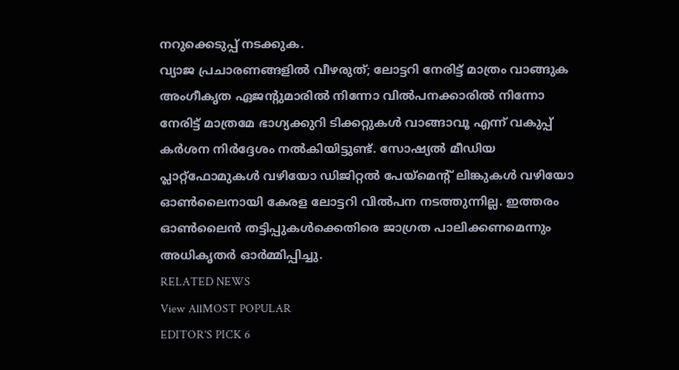നറുക്കെടുപ്പ് നടക്കുക.
വ്യാജ പ്രചാരണങ്ങളിൽ വീഴരുത്; ലോട്ടറി നേരിട്ട് മാത്രം വാങ്ങുക അംഗീകൃത ഏജന്റുമാരിൽ നിന്നോ വിൽപനക്കാരിൽ നിന്നോ നേരിട്ട് മാത്രമേ ഭാഗ്യക്കുറി ടിക്കറ്റുകൾ വാങ്ങാവൂ എന്ന് വകുപ്പ് കർശന നിർദ്ദേശം നൽകിയിട്ടുണ്ട്. സോഷ്യൽ മീഡിയ പ്ലാറ്റ്ഫോമുകൾ വഴിയോ ഡിജിറ്റൽ പേയ്മെന്റ് ലിങ്കുകൾ വഴിയോ ഓൺലൈനായി കേരള ലോട്ടറി വിൽപന നടത്തുന്നില്ല. ഇത്തരം ഓൺലൈൻ തട്ടിപ്പുകൾക്കെതിരെ ജാഗ്രത പാലിക്കണമെന്നും അധികൃതർ ഓർമ്മിപ്പിച്ചു.
RELATED NEWS
View AllMOST POPULAR
EDITOR'S PICK 6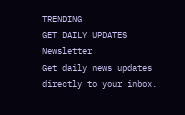TRENDING
GET DAILY UPDATES
Newsletter
Get daily news updates directly to your inbox.